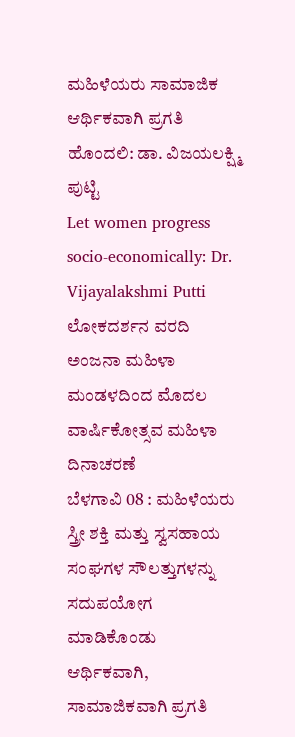ಮಹಿಳೆಯರು ಸಾಮಾಜಿಕ ಆರ್ಥಿಕವಾಗಿ ಪ್ರಗತಿ ಹೊಂದಲಿ: ಡಾ. ವಿಜಯಲಕ್ಷ್ಮಿ ಪುಟ್ಟಿ
Let women progress socio-economically: Dr. Vijayalakshmi Putti
ಲೋಕದರ್ಶನ ವರದಿ
ಅಂಜನಾ ಮಹಿಳಾ ಮಂಡಳದಿಂದ ಮೊದಲ ವಾರ್ಷಿಕೋತ್ಸವ ಮಹಿಳಾ ದಿನಾಚರಣೆ
ಬೆಳಗಾವಿ 08 : ಮಹಿಳೆಯರು ಸ್ತ್ರೀ ಶಕ್ತಿ ಮತ್ತು ಸ್ವಸಹಾಯ ಸಂಘಗಳ ಸೌಲತ್ತುಗಳನ್ನು ಸದುಪಯೋಗ ಮಾಡಿಕೊಂಡು ಆರ್ಥಿಕವಾಗಿ, ಸಾಮಾಜಿಕವಾಗಿ ಪ್ರಗತಿ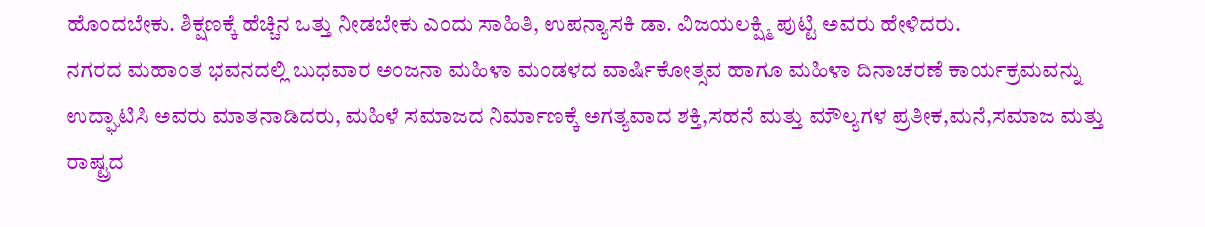ಹೊಂದಬೇಕು. ಶಿಕ್ಷಣಕ್ಕೆ ಹೆಚ್ಚಿನ ಒತ್ತು ನೀಡಬೇಕು ಎಂದು ಸಾಹಿತಿ, ಉಪನ್ಯಾಸಕಿ ಡಾ. ವಿಜಯಲಕ್ಷ್ಮಿ ಪುಟ್ಟಿ ಅವರು ಹೇಳಿದರು.
ನಗರದ ಮಹಾಂತ ಭವನದಲ್ಲಿ ಬುಧವಾರ ಅಂಜನಾ ಮಹಿಳಾ ಮಂಡಳದ ವಾರ್ಷಿಕೋತ್ಸವ ಹಾಗೂ ಮಹಿಳಾ ದಿನಾಚರಣೆ ಕಾರ್ಯಕ್ರಮವನ್ನು ಉದ್ಘಾಟಿಸಿ ಅವರು ಮಾತನಾಡಿದರು, ಮಹಿಳೆ ಸಮಾಜದ ನಿರ್ಮಾಣಕ್ಕೆ ಅಗತ್ಯವಾದ ಶಕ್ತಿ,ಸಹನೆ ಮತ್ತು ಮೌಲ್ಯಗಳ ಪ್ರತೀಕ,ಮನೆ,ಸಮಾಜ ಮತ್ತು ರಾಷ್ಟ್ರದ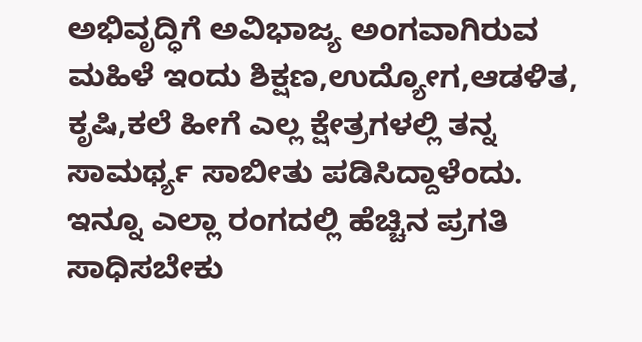ಅಭಿವೃದ್ಧಿಗೆ ಅವಿಭಾಜ್ಯ ಅಂಗವಾಗಿರುವ ಮಹಿಳೆ ಇಂದು ಶಿಕ್ಷಣ,ಉದ್ಯೋಗ,ಆಡಳಿತ, ಕೃಷಿ,ಕಲೆ ಹೀಗೆ ಎಲ್ಲ ಕ್ಷೇತ್ರಗಳಲ್ಲಿ ತನ್ನ ಸಾಮರ್ಥ್ಯ ಸಾಬೀತು ಪಡಿಸಿದ್ದಾಳೆಂದು.
ಇನ್ನೂ ಎಲ್ಲಾ ರಂಗದಲ್ಲಿ ಹೆಚ್ಚಿನ ಪ್ರಗತಿ ಸಾಧಿಸಬೇಕು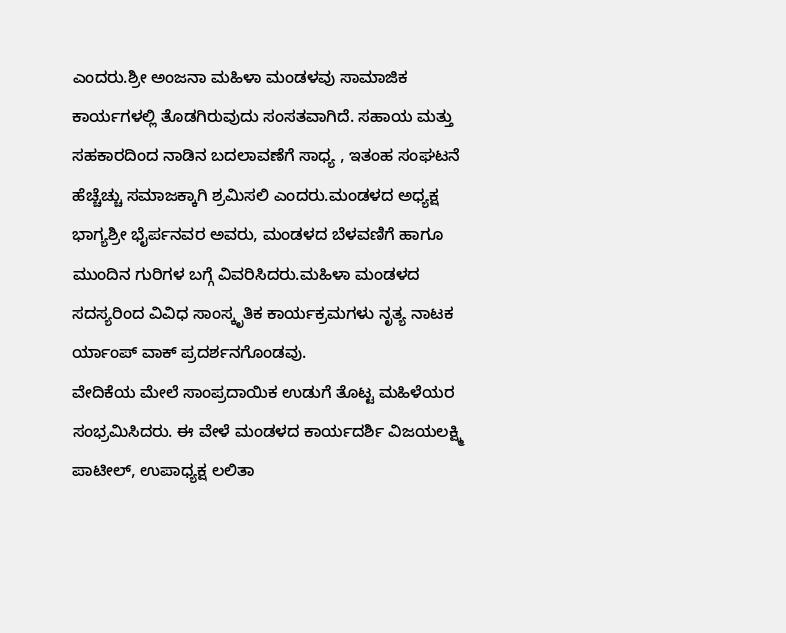ಎಂದರು.ಶ್ರೀ ಅಂಜನಾ ಮಹಿಳಾ ಮಂಡಳವು ಸಾಮಾಜಿಕ ಕಾರ್ಯಗಳಲ್ಲಿ ತೊಡಗಿರುವುದು ಸಂಸತವಾಗಿದೆ. ಸಹಾಯ ಮತ್ತು ಸಹಕಾರದಿಂದ ನಾಡಿನ ಬದಲಾವಣೆಗೆ ಸಾಧ್ಯ , ಇತಂಹ ಸಂಘಟನೆ ಹೆಚ್ಚೆಚ್ಚು ಸಮಾಜಕ್ಕಾಗಿ ಶ್ರಮಿಸಲಿ ಎಂದರು.ಮಂಡಳದ ಅಧ್ಯಕ್ಷ ಭಾಗ್ಯಶ್ರೀ ಭೈರ್ಪನವರ ಅವರು, ಮಂಡಳದ ಬೆಳವಣಿಗೆ ಹಾಗೂ ಮುಂದಿನ ಗುರಿಗಳ ಬಗ್ಗೆ ವಿವರಿಸಿದರು.ಮಹಿಳಾ ಮಂಡಳದ ಸದಸ್ಯರಿಂದ ವಿವಿಧ ಸಾಂಸ್ಕೃತಿಕ ಕಾರ್ಯಕ್ರಮಗಳು ನೃತ್ಯ ನಾಟಕ ರ್ಯಾಂಪ್ ವಾಕ್ ಪ್ರದರ್ಶನಗೊಂಡವು.
ವೇದಿಕೆಯ ಮೇಲೆ ಸಾಂಪ್ರದಾಯಿಕ ಉಡುಗೆ ತೊಟ್ಟ ಮಹಿಳೆಯರ ಸಂಭ್ರಮಿಸಿದರು. ಈ ವೇಳೆ ಮಂಡಳದ ಕಾರ್ಯದರ್ಶಿ ವಿಜಯಲಕ್ಷ್ಮಿ ಪಾಟೀಲ್, ಉಪಾಧ್ಯಕ್ಷ ಲಲಿತಾ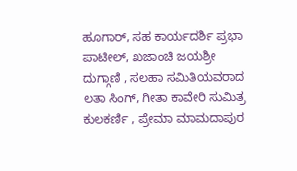ಹೂಗಾರ್, ಸಹ ಕಾರ್ಯದರ್ಶಿ ಪ್ರಭಾ ಪಾಟೀಲ್, ಖಜಾಂಚಿ ಜಯಶ್ರೀ ದುಗ್ಗಾಣಿ , ಸಲಹಾ ಸಮಿತಿಯವರಾದ ಲತಾ ಸಿಂಗ್, ಗೀತಾ ಕಾವೇರಿ ಸುಮಿತ್ರ ಕುಲಕರ್ಣಿ , ಪ್ರೇಮಾ ಮಾಮದಾಪುರ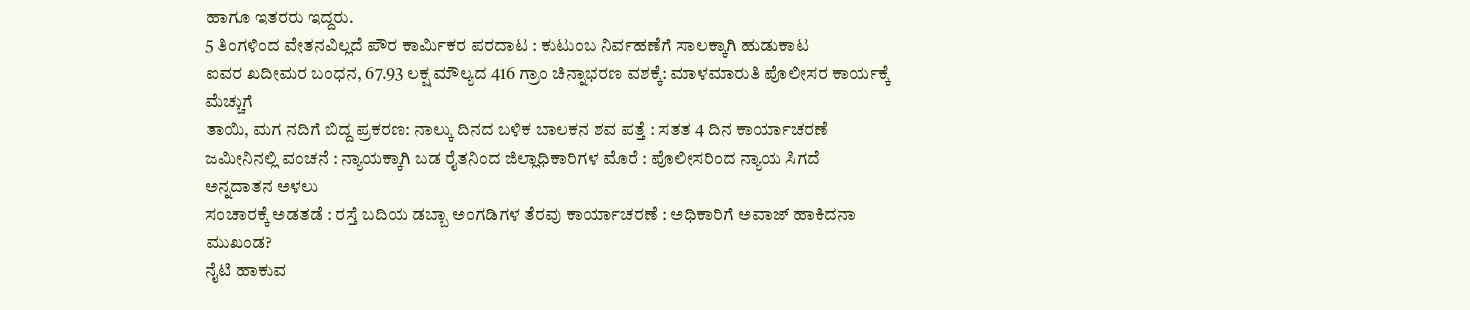ಹಾಗೂ ಇತರರು ಇದ್ದರು.
5 ತಿಂಗಳಿಂದ ವೇತನವಿಲ್ಲದೆ ಪೌರ ಕಾರ್ಮಿಕರ ಪರದಾಟ : ಕುಟುಂಬ ನಿರ್ವಹಣೆಗೆ ಸಾಲಕ್ಕಾಗಿ ಹುಡುಕಾಟ
ಐವರ ಖದೀಮರ ಬಂಧನ, 67.93 ಲಕ್ಷ ಮೌಲ್ಯದ 416 ಗ್ರಾಂ ಚಿನ್ನಾಭರಣ ವಶಕ್ಕೆ: ಮಾಳಮಾರುತಿ ಪೊಲೀಸರ ಕಾರ್ಯಕ್ಕೆ ಮೆಚ್ಚುಗೆ
ತಾಯಿ, ಮಗ ನದಿಗೆ ಬಿದ್ದ ಪ್ರಕರಣ: ನಾಲ್ಕು ದಿನದ ಬಳಿಕ ಬಾಲಕನ ಶವ ಪತ್ತೆ : ಸತತ 4 ದಿನ ಕಾರ್ಯಾಚರಣೆ
ಜಮೀನಿನಲ್ಲಿ ವಂಚನೆ : ನ್ಯಾಯಕ್ಕಾಗಿ ಬಡ ರೈತನಿಂದ ಜಿಲ್ಲಾಧಿಕಾರಿಗಳ ಮೊರೆ : ಪೊಲೀಸರಿಂದ ನ್ಯಾಯ ಸಿಗದೆ ಅನ್ನದಾತನ ಅಳಲು
ಸಂಚಾರಕ್ಕೆ ಅಡತಡೆ : ರಸ್ತೆ ಬದಿಯ ಡಬ್ಬಾ ಅಂಗಡಿಗಳ ತೆರವು ಕಾರ್ಯಾಚರಣೆ : ಅಧಿಕಾರಿಗೆ ಅವಾಜ್ ಹಾಕಿದನಾ ಮುಖಂಡ?
ನೈಟಿ ಹಾಕುವ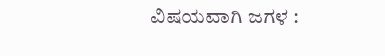ವಿಷಯವಾಗಿ ಜಗಳ :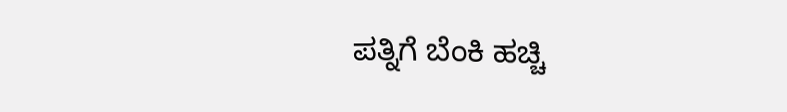ಪತ್ನಿಗೆ ಬೆಂಕಿ ಹಚ್ಚಿ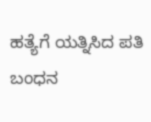ಹತ್ಯೆಗೆ ಯತ್ನಿಸಿದ ಪತಿ ಬಂಧನ